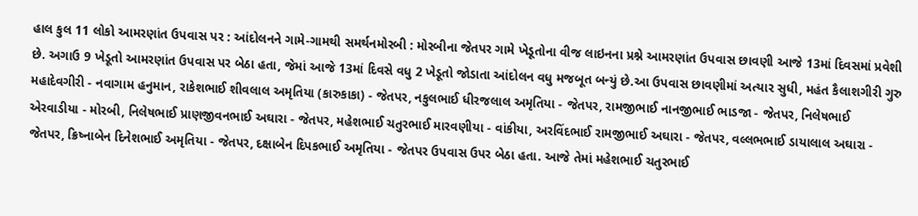હાલ કુલ 11 લોકો આમરણાંત ઉપવાસ પર : આંદોલનને ગામે-ગામથી સમર્થનમોરબી : મોરબીના જેતપર ગામે ખેડૂતોના વીજ લાઇનના પ્રશ્ને આમરણાંત ઉપવાસ છાવણી આજે 13માં દિવસમાં પ્રવેશી છે. અગાઉ 9 ખેડૂતો આમરણાંત ઉપવાસ પર બેઠા હતા, જેમાં આજે 13માં દિવસે વધુ 2 ખેડૂતો જોડાતા આંદોલન વધુ મજબૂત બન્યું છે.આ ઉપવાસ છાવણીમાં અત્યાર સુધી, મહંત કૈલાશગીરી ગુરુ મહાદેવગીરી - નવાગામ હનુમાન, રાકેશભાઈ શીવલાલ અમૃતિયા (કારુકાકા) - જેતપર, નકુલભાઈ ધીરજલાલ અમૃતિયા - જેતપર, રામજીભાઈ નાનજીભાઈ ભાડજા - જેતપર, નિલેષભાઈ એરવાડીયા - મોરબી, નિલેષભાઈ પ્રાણજીવનભાઈ અઘારા - જેતપર, મહેશભાઈ ચતુરભાઈ મારવણીયા - વાંકીયા, અરવિંદભાઈ રામજીભાઈ અઘારા - જેતપર, વલ્લભભાઈ ડાયાલાલ અઘારા - જેતપર, ક્રિષ્નાબેન દિનેશભાઈ અમૃતિયા - જેતપર, દક્ષાબેન દિપકભાઈ અમૃતિયા - જેતપર ઉપવાસ ઉપર બેઠા હતા. આજે તેમાં મહેશભાઈ ચતુરભાઈ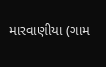મારવાણીયા (ગામ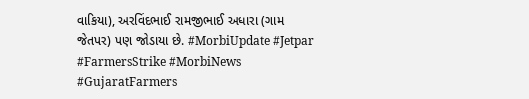વાકિયા), અરવિંદભાઈ રામજીભાઈ અધારા (ગામ જેતપર) પણ જોડાયા છે. #MorbiUpdate #Jetpar #FarmersStrike #MorbiNews #GujaratFarmers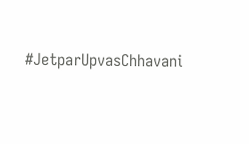#JetparUpvasChhavani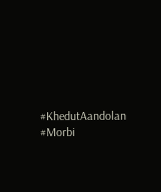#KhedutAandolan #Morbi